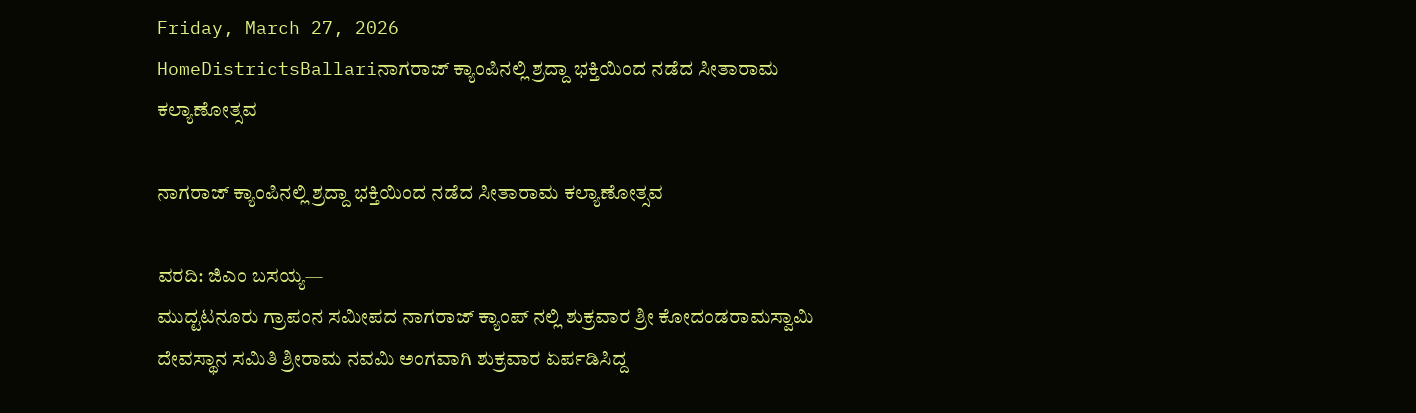Friday, March 27, 2026
HomeDistrictsBallariನಾಗರಾಜ್ ಕ್ಯಾಂಪಿನಲ್ಲಿ ಶ್ರದ್ದಾ ಭಕ್ತಿಯಿಂದ ನಡೆದ ಸೀತಾರಾಮ ಕಲ್ಯಾಣೋತ್ಸವ

ನಾಗರಾಜ್ ಕ್ಯಾಂಪಿನಲ್ಲಿ ಶ್ರದ್ದಾ ಭಕ್ತಿಯಿಂದ ನಡೆದ ಸೀತಾರಾಮ ಕಲ್ಯಾಣೋತ್ಸವ

ವರದಿ: ಜಿಎಂ ಬಸಯ್ಯ—
ಮುದ್ಟಟನೂರು ಗ್ರಾಪಂನ ಸಮೀಪದ ನಾಗರಾಜ್ ಕ್ಯಾಂಪ್ ನಲ್ಲಿ ಶುಕ್ರವಾರ ಶ್ರೀ ಕೋದಂಡರಾಮಸ್ವಾಮಿ ದೇವಸ್ಥಾನ ಸಮಿತಿ ಶ್ರೀರಾಮ ನವಮಿ ಅಂಗವಾಗಿ ಶುಕ್ರವಾರ ಏರ್ಪಡಿಸಿದ್ದ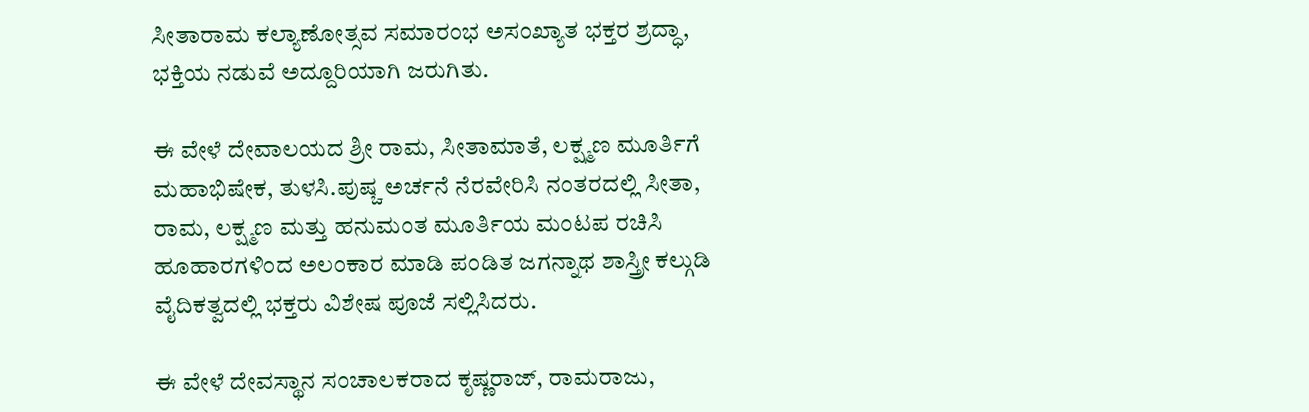ಸೀತಾರಾಮ ಕಲ್ಯಾಣೋತ್ಸವ ಸಮಾರಂಭ ಅಸಂಖ್ಯಾತ ಭಕ್ತರ ಶ್ರದ್ಧಾ, ಭಕ್ತಿಯ ನಡುವೆ ಅದ್ದೂರಿಯಾಗಿ ಜರುಗಿತು.

ಈ ವೇಳೆ ದೇವಾಲಯದ ಶ್ರೀ ರಾಮ, ಸೀತಾಮಾತೆ, ಲಕ್ಷ್ಮಣ ಮೂರ್ತಿಗೆ ಮಹಾಭಿಷೇಕ, ತುಳಸಿ.ಪುಷ್ಚ ಅರ್ಚನೆ ನೆರವೇರಿಸಿ ನಂತರದಲ್ಲಿ ಸೀತಾ, ರಾಮ, ಲಕ್ಷ್ಮಣ ಮತ್ತು ಹನುಮಂತ ಮೂರ್ತಿಯ ಮಂಟಪ ರಚಿಸಿ ಹೂಹಾರಗಳಿಂದ ಅಲಂಕಾರ ಮಾಡಿ ಪಂಡಿತ ಜಗನ್ನಾಥ ಶಾಸ್ತ್ರೀ ಕಲ್ಗುಡಿ ವೈದಿಕತ್ವದಲ್ಲಿ ಭಕ್ತರು ವಿಶೇಷ ಪೂಜೆ ಸಲ್ಲಿಸಿದರು.

ಈ ವೇಳೆ ದೇವಸ್ಥಾನ ಸಂಚಾಲಕರಾದ ಕೃಷ್ಣರಾಜ್, ರಾಮರಾಜು,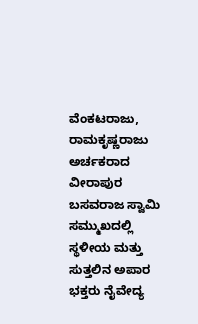ವೆಂಕಟರಾಜು, ರಾಮಕೃಷ್ಣರಾಜು ಅರ್ಚಕರಾದ ವೀರಾಪುರ ಬಸವರಾಜ ಸ್ವಾಮಿ ಸಮ್ಮುಖದಲ್ಲಿ ಸ್ಥಳೀಯ ಮತ್ತು ಸುತ್ತಲಿನ ಅಪಾರ ಭಕ್ತರು ನೈವೇದ್ಯ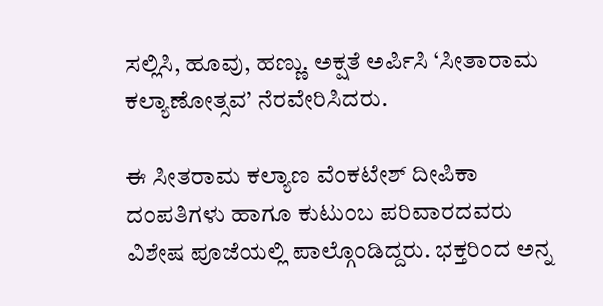ಸಲ್ಲಿಸಿ, ಹೂವು, ಹಣ್ಣು. ಅಕ್ಷತೆ ಅರ್ಪಿಸಿ ‘ಸೀತಾರಾಮ ಕಲ್ಯಾಣೋತ್ಸವ’ ನೆರವೇರಿಸಿದರು.

ಈ ಸೀತರಾಮ ಕಲ್ಯಾಣ ವೆಂಕಟೇಶ್ ದೀಪಿಕಾ ದಂಪತಿಗಳು ಹಾಗೂ ಕುಟುಂಬ ಪರಿವಾರದವರು ವಿಶೇಷ ಪೂಜೆಯಲ್ಲಿ ಪಾಲ್ಗೊಂಡಿದ್ದರು. ಭಕ್ತರಿಂದ ಅನ್ನ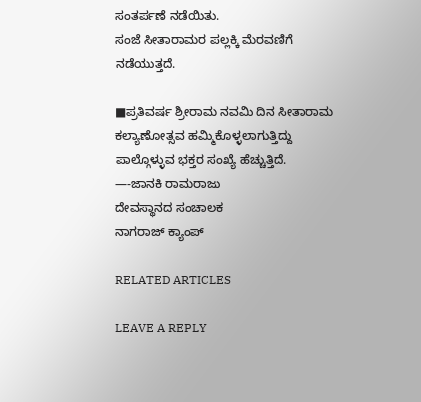ಸಂತರ್ಪಣೆ ನಡೆಯಿತು.
ಸಂಜೆ ಸೀತಾರಾಮರ ಪಲ್ಲಕ್ಕಿ ಮೆರವಣಿಗೆ ನಡೆಯುತ್ತದೆ.

■ಪ್ರತಿವರ್ಷ ಶ್ರೀರಾಮ ನವಮಿ ದಿನ ಸೀತಾರಾಮ ಕಲ್ಯಾಣೋತ್ಸವ ಹಮ್ಮಿಕೊಳ್ಳಲಾಗುತ್ತಿದ್ದು ಪಾಲ್ಗೊಳ್ಳುವ ಭಕ್ತರ ಸಂಖ್ಯೆ ಹೆಚ್ಚುತ್ತಿದೆ.
—-ಜಾನಕಿ ರಾಮರಾಜು
ದೇವಸ್ಥಾನದ ಸಂಚಾಲಕ
ನಾಗರಾಜ್ ಕ್ಯಾಂಪ್

RELATED ARTICLES

LEAVE A REPLY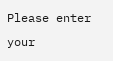Please enter your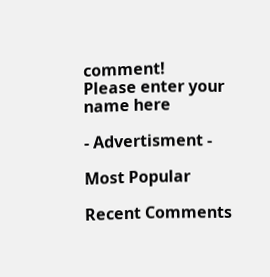comment!
Please enter your name here

- Advertisment -

Most Popular

Recent Comments